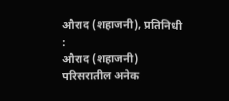औराद (शहाजनी), प्रतिनिधी :
औराद (शहाजनी) परिसरातील अनेक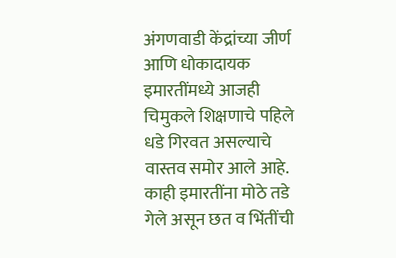अंगणवाडी केंद्रांच्या जीर्ण आणि धोकादायक इमारतींमध्ये आजही चिमुकले शिक्षणाचे पहिले धडे गिरवत असल्याचे वास्तव समोर आले आहे. काही इमारतींना मोठे तडे गेले असून छत व भिंतींची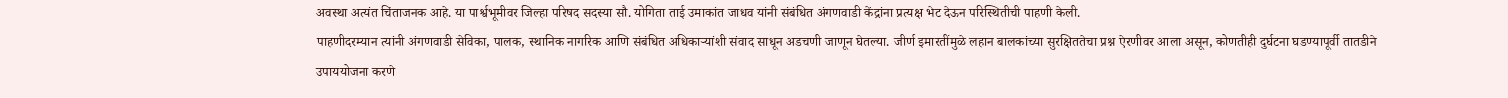अवस्था अत्यंत चिंताजनक आहे. या पार्श्वभूमीवर जिल्हा परिषद सदस्या सौ. योगिता ताई उमाकांत जाधव यांनी संबंधित अंगणवाडी केंद्रांना प्रत्यक्ष भेट देऊन परिस्थितीची पाहणी केली.
पाहणीदरम्यान त्यांनी अंगणवाडी सेविका, पालक, स्थानिक नागरिक आणि संबंधित अधिकाऱ्यांशी संवाद साधून अडचणी जाणून घेतल्या. जीर्ण इमारतींमुळे लहान बालकांच्या सुरक्षिततेचा प्रश्न ऐरणीवर आला असून, कोणतीही दुर्घटना घडण्यापूर्वी तातडीने उपाययोजना करणे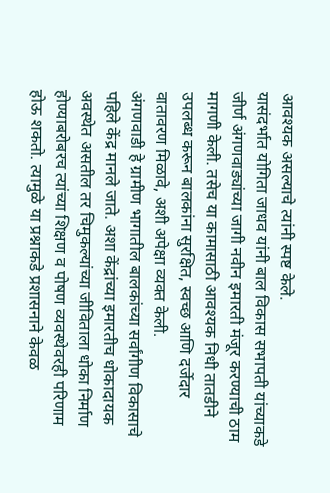आवश्यक असल्याचे त्यांनी स्पष्ट केले.
यासंदर्भात योगिता जाधव यांनी बाल विकास सभापती यांच्याकडे जीर्ण अंगणवाड्यांच्या जागी नवीन इमारती मंजूर करण्याची ठाम मागणी केली. तसेच या कामासाठी आवश्यक निधी तातडीने उपलब्ध करून बालकांना सुरक्षित, स्वच्छ आणि दर्जेदार वातावरण मिळावे, अशी अपेक्षा व्यक्त केली.
अंगणवाडी हे ग्रामीण भागातील बालकांच्या सर्वांगीण विकासाचे पहिले केंद्र मानले जाते. अशा केंद्रांच्या इमारतीच धोकादायक अवस्थेत असतील तर चिमुकल्यांच्या जीविताला धोका निर्माण होण्याबरोबरच त्यांच्या शिक्षण व पोषण व्यवस्थेवरही परिणाम होऊ शकतो. त्यामुळे या प्रश्नाकडे प्रशासनाने केवळ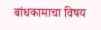बांधकामाचा विषय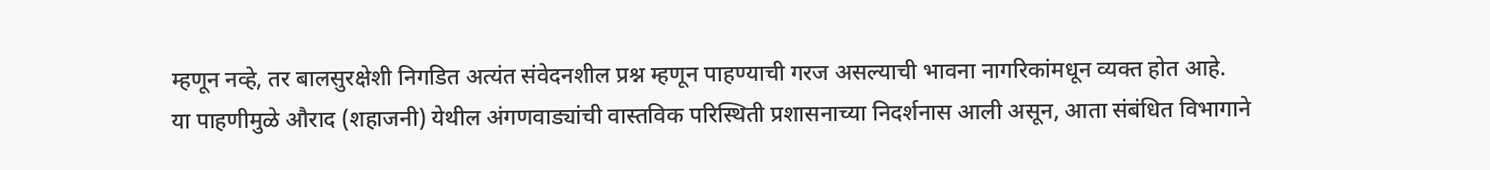म्हणून नव्हे, तर बालसुरक्षेशी निगडित अत्यंत संवेदनशील प्रश्न म्हणून पाहण्याची गरज असल्याची भावना नागरिकांमधून व्यक्त होत आहे.
या पाहणीमुळे औराद (शहाजनी) येथील अंगणवाड्यांची वास्तविक परिस्थिती प्रशासनाच्या निदर्शनास आली असून, आता संबंधित विभागाने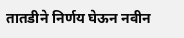तातडीने निर्णय घेऊन नवीन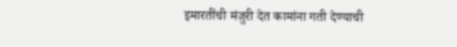इमारतींची मंजुरी देत कामांना गती देण्याची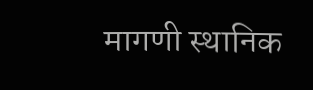मागणी स्थानिक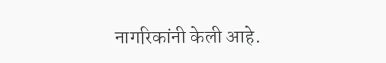नागरिकांनी केली आहे.